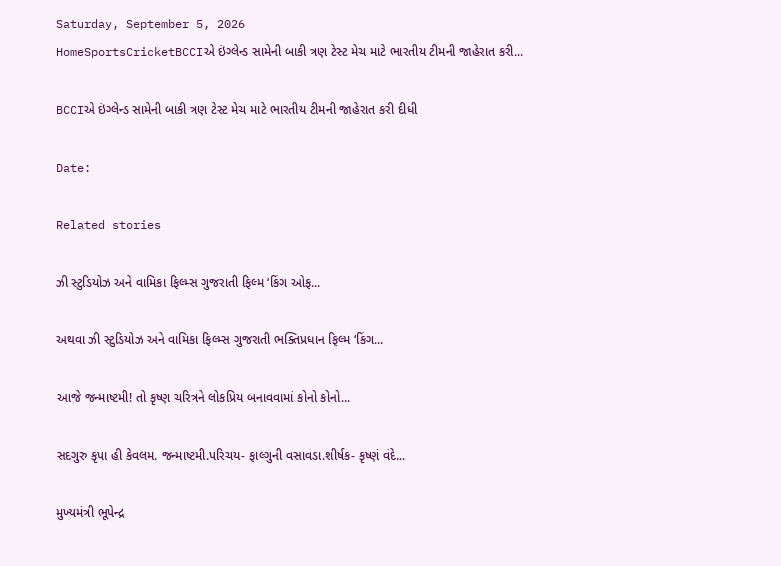Saturday, September 5, 2026
HomeSportsCricketBCCIએ ઇંગ્લેન્ડ સામેની બાકી ત્રણ ટેસ્ટ મેચ માટે ભારતીય ટીમની જાહેરાત કરી...

BCCIએ ઇંગ્લેન્ડ સામેની બાકી ત્રણ ટેસ્ટ મેચ માટે ભારતીય ટીમની જાહેરાત કરી દીધી

Date:

Related stories

ઝી સ્ટુડિયોઝ અને વામિકા ફિલ્મ્સ ગુજરાતી ફિલ્મ ‘કિંગ ઓફ...

અથવા ઝી સ્ટુડિયોઝ અને વામિકા ફિલ્મ્સ ગુજરાતી ભક્તિપ્રધાન ફિલ્મ ‘કિંગ...

આજે જન્માષ્ટમી! તો કૃષ્ણ ચરિત્રને લોકપ્રિય બનાવવામાં કોનો કોનો...

સદગુરુ કૃપા હી કેવલમ. જન્માષ્ટમી.પરિચય- ફાલ્ગુની વસાવડા.શીર્ષક- કૃષ્ણં વંદે...

મુખ્યમંત્રી ભૂપેન્દ્ર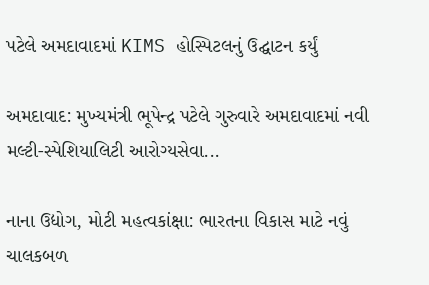પટેલે અમદાવાદમાં KIMS હોસ્પિટલનું ઉદ્ઘાટન કર્યું

અમદાવાદ: મુખ્યમંત્રી ભૂપેન્દ્ર પટેલે ગુરુવારે અમદાવાદમાં નવી મલ્ટી-સ્પેશિયાલિટી આરોગ્યસેવા...

નાના ઉદ્યોગ, મોટી મહત્વકાંક્ષા: ભારતના વિકાસ માટે નવું ચાલકબળ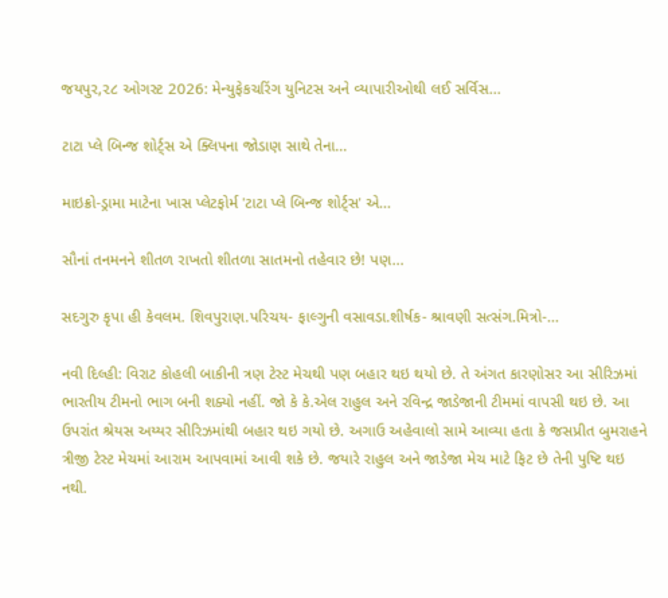જયપુર,૨૮ ઓગસ્ટ 2026: મેન્યુફેકચરિંગ યુનિટસ અને વ્યાપારીઓથી લઈ સર્વિસ...

ટાટા પ્લે બિન્જ શોર્ટ્સ એ ક્લિપના જોડાણ સાથે તેના...

માઇક્રો-ડ્રામા માટેના ખાસ પ્લેટફોર્મ 'ટાટા પ્લે બિન્જ શોર્ટ્સ' એ...

સૌનાં તનમનને શીતળ રાખતો શીતળા સાતમનો તહેવાર છે! પણ...

સદગુરુ કૃપા હી કેવલમ. શિવપુરાણ.પરિચય- ફાલ્ગુની વસાવડા.શીર્ષક- શ્રાવણી સત્સંગ.મિત્રો-...

નવી દિલ્હી: વિરાટ કોહલી બાકીની ત્રણ ટેસ્ટ મેચથી પણ બહાર થઇ થયો છે. તે અંગત કારણોસર આ સીરિઝમાં ભારતીય ટીમનો ભાગ બની શક્યો નહીં. જો કે કે.એલ રાહુલ અને રવિન્દ્ર જાડેજાની ટીમમાં વાપસી થઇ છે. આ ઉપરાંત શ્રેયસ અય્યર સીરિઝમાંથી બહાર થઇ ગયો છે. અગાઉ અહેવાલો સામે આવ્યા હતા કે જસપ્રીત બુમરાહને ત્રીજી ટેસ્ટ મેચમાં આરામ આપવામાં આવી શકે છે. જયારે રાહુલ અને જાડેજા મેચ માટે ફિટ છે તેની પુષ્ટિ થઇ નથી.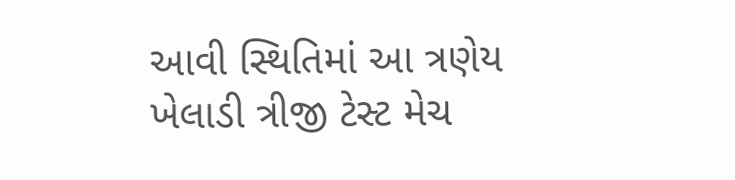આવી સ્થિતિમાં આ ત્રણેય ખેલાડી ત્રીજી ટેસ્ટ મેચ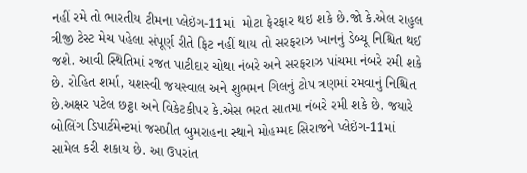નહીં રમે તો ભારતીય ટીમના પ્લેઇંગ-11માં  મોટા ફેરફાર થઇ શકે છે.જો કે.એલ રાહુલ ત્રીજી ટેસ્ટ મેચ પહેલા સંપૂર્ણ રીતે ફિટ નહીં થાય તો સરફરાઝ ખાનનું ડેબ્યૂ નિશ્ચિત થઈ જશે. આવી સ્થિતિમાં રજત પાટીદાર ચોથા નંબરે અને સરફરાઝ પાંચમા નંબરે રમી શકે છે. રોહિત શર્મા, યશસ્વી જયસ્વાલ અને શુભમન ગિલનું ટોપ ત્રણમાં રમવાનું નિશ્ચિત છે.અક્ષર પટેલ છટ્ઠા અને વિકેટકીપર કે.એસ ભરત સાતમા નંબરે રમી શકે છે. જયારે બોલિંગ ડિપાર્ટમેન્ટમાં જસપ્રીત બુમરાહના સ્થાને મોહમ્મદ સિરાજને પ્લેઇંગ-11માં સામેલ કરી શકાય છે. આ ઉપરાંત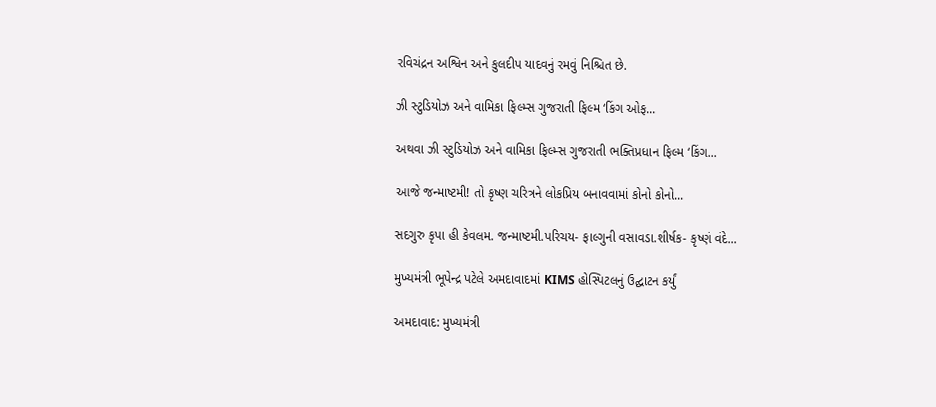રવિચંદ્રન અશ્વિન અને કુલદીપ યાદવનું રમવું નિશ્ચિત છે.

ઝી સ્ટુડિયોઝ અને વામિકા ફિલ્મ્સ ગુજરાતી ફિલ્મ ‘કિંગ ઓફ...

અથવા ઝી સ્ટુડિયોઝ અને વામિકા ફિલ્મ્સ ગુજરાતી ભક્તિપ્રધાન ફિલ્મ ‘કિંગ...

આજે જન્માષ્ટમી! તો કૃષ્ણ ચરિત્રને લોકપ્રિય બનાવવામાં કોનો કોનો...

સદગુરુ કૃપા હી કેવલમ. જન્માષ્ટમી.પરિચય- ફાલ્ગુની વસાવડા.શીર્ષક- કૃષ્ણં વંદે...

મુખ્યમંત્રી ભૂપેન્દ્ર પટેલે અમદાવાદમાં KIMS હોસ્પિટલનું ઉદ્ઘાટન કર્યું

અમદાવાદ: મુખ્યમંત્રી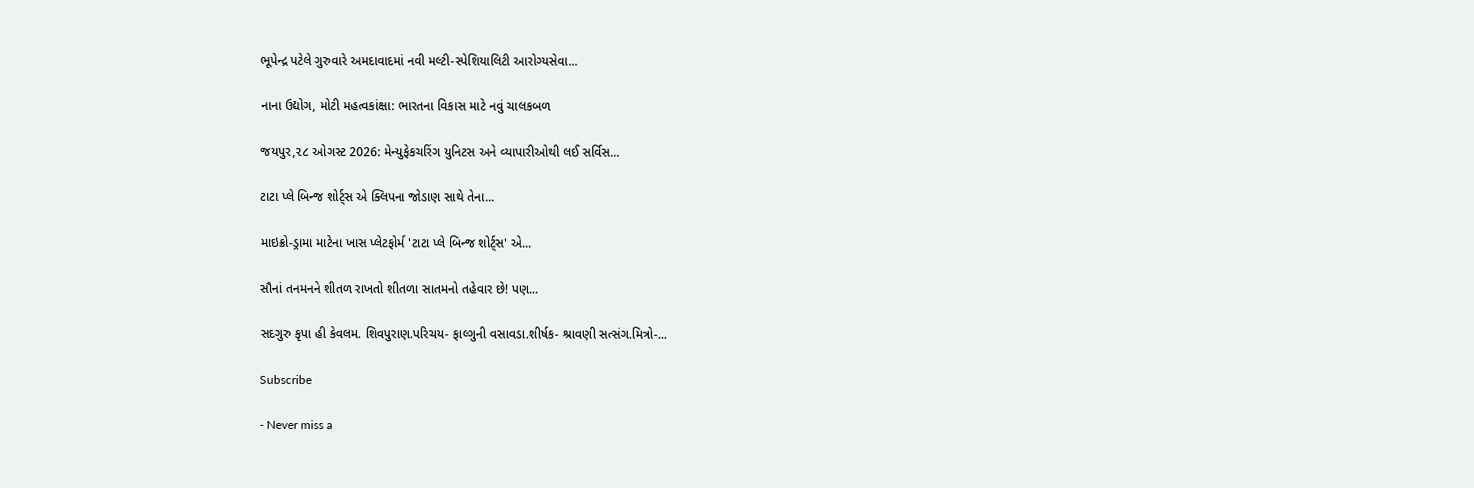ભૂપેન્દ્ર પટેલે ગુરુવારે અમદાવાદમાં નવી મલ્ટી-સ્પેશિયાલિટી આરોગ્યસેવા...

નાના ઉદ્યોગ, મોટી મહત્વકાંક્ષા: ભારતના વિકાસ માટે નવું ચાલકબળ

જયપુર,૨૮ ઓગસ્ટ 2026: મેન્યુફેકચરિંગ યુનિટસ અને વ્યાપારીઓથી લઈ સર્વિસ...

ટાટા પ્લે બિન્જ શોર્ટ્સ એ ક્લિપના જોડાણ સાથે તેના...

માઇક્રો-ડ્રામા માટેના ખાસ પ્લેટફોર્મ 'ટાટા પ્લે બિન્જ શોર્ટ્સ' એ...

સૌનાં તનમનને શીતળ રાખતો શીતળા સાતમનો તહેવાર છે! પણ...

સદગુરુ કૃપા હી કેવલમ. શિવપુરાણ.પરિચય- ફાલ્ગુની વસાવડા.શીર્ષક- શ્રાવણી સત્સંગ.મિત્રો-...

Subscribe

- Never miss a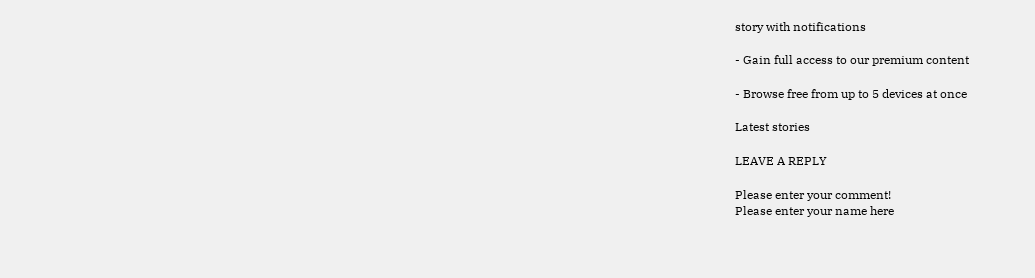story with notifications

- Gain full access to our premium content

- Browse free from up to 5 devices at once

Latest stories

LEAVE A REPLY

Please enter your comment!
Please enter your name here